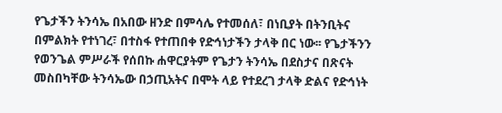የጌታችን ትንሳኤ በአበው ዘንድ በምሳሌ የተመሰለ፣ በነቢያት በትንቢትና በምልክት የተነገረ፣ በተስፋ የተጠበቀ የድኅነታችን ታላቅ በር ነው፡፡ የጌታችንን የወንጌል ምሥራች የሰበኩ ሐዋርያትም የጌታን ትንሳኤ በደስታና በጽናት መስበካቸው ትንሳኤው በኃጢአትና በሞት ላይ የተደረገ ታላቅ ድልና የድኅነት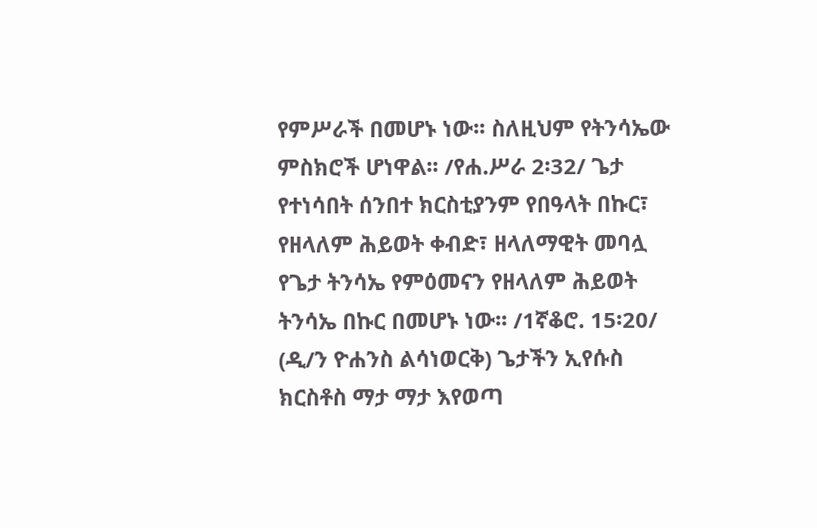የምሥራች በመሆኑ ነው፡፡ ስለዚህም የትንሳኤው ምስክሮች ሆነዋል፡፡ /የሐ.ሥራ 2፡32/ ጌታ የተነሳበት ሰንበተ ክርስቲያንም የበዓላት በኩር፣ የዘላለም ሕይወት ቀብድ፣ ዘላለማዊት መባሏ የጌታ ትንሳኤ የምዕመናን የዘላለም ሕይወት ትንሳኤ በኩር በመሆኑ ነው፡፡ /1ኛቆሮ. 15፡20/
(ዲ/ን ዮሐንስ ልሳነወርቅ) ጌታችን ኢየሱስ ክርስቶስ ማታ ማታ እየወጣ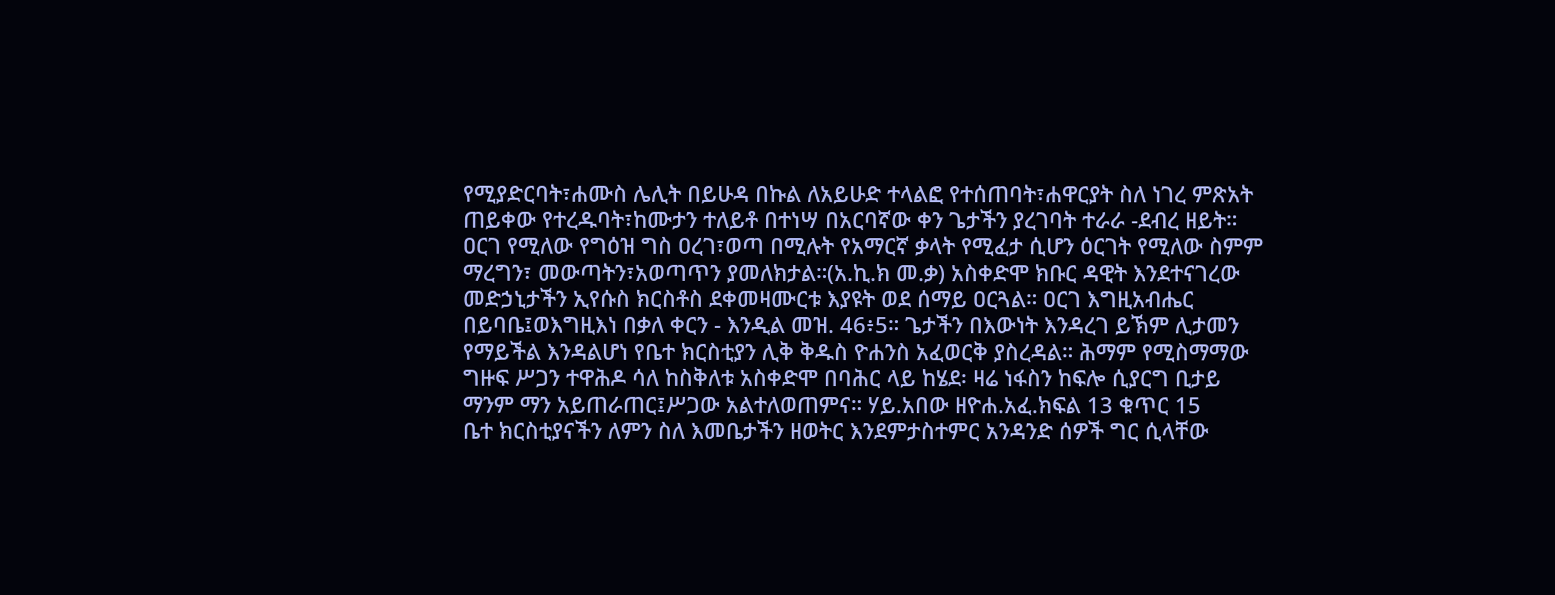የሚያድርባት፣ሐሙስ ሌሊት በይሁዳ በኩል ለአይሁድ ተላልፎ የተሰጠባት፣ሐዋርያት ስለ ነገረ ምጽአት ጠይቀው የተረዱባት፣ከሙታን ተለይቶ በተነሣ በአርባኛው ቀን ጌታችን ያረገባት ተራራ -ደብረ ዘይት። ዐርገ የሚለው የግዕዝ ግስ ዐረገ፣ወጣ በሚሉት የአማርኛ ቃላት የሚፈታ ሲሆን ዕርገት የሚለው ስምም ማረግን፣ መውጣትን፣አወጣጥን ያመለክታል።(አ.ኪ.ክ መ.ቃ) አስቀድሞ ክቡር ዳዊት እንደተናገረው መድኃኒታችን ኢየሱስ ክርስቶስ ደቀመዛሙርቱ እያዩት ወደ ሰማይ ዐርጓል። ዐርገ እግዚአብሔር በይባቤ፤ወእግዚእነ በቃለ ቀርን - እንዲል መዝ. 46፥5። ጌታችን በእውነት እንዳረገ ይኽም ሊታመን የማይችል እንዳልሆነ የቤተ ክርስቲያን ሊቅ ቅዱስ ዮሐንስ አፈወርቅ ያስረዳል። ሕማም የሚስማማው ግዙፍ ሥጋን ተዋሕዶ ሳለ ከስቅለቱ አስቀድሞ በባሕር ላይ ከሄደ፡ ዛሬ ነፋስን ከፍሎ ሲያርግ ቢታይ ማንም ማን አይጠራጠር፤ሥጋው አልተለወጠምና። ሃይ.አበው ዘዮሐ.አፈ.ክፍል 13 ቁጥር 15
ቤተ ክርስቲያናችን ለምን ስለ እመቤታችን ዘወትር እንደምታስተምር አንዳንድ ሰዎች ግር ሲላቸው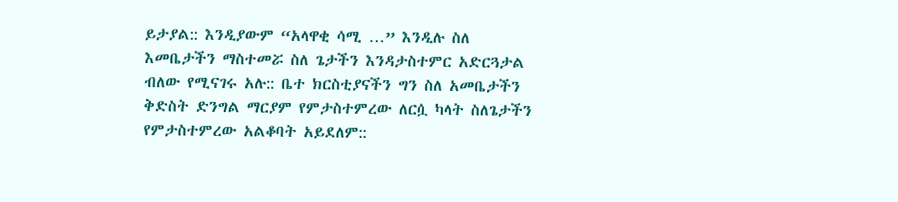ይታያል:: እንዲያውም “አላዋቂ ሳሚ …” እንዲሉ ስለ እመቤታችን ማስተመሯ ስለ ጌታችን እንዳታስተምር አድርጓታል ብለው የሚናገሩ አሉ:: ቤተ ክርስቲያናችን ግን ስለ አመቤታችን ቅድስት ድንግል ማርያም የምታስተምረው ለርሷ ካላት ስለጌታችን የምታስተምረው አልቆባት አይደለም::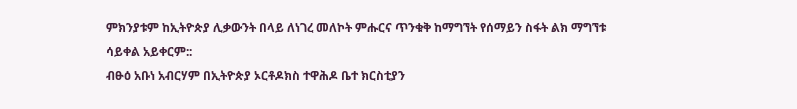ምክንያቱም ከኢትዮጵያ ሊቃውንት በላይ ለነገረ መለኮት ምሑርና ጥንቁቅ ከማግኘት የሰማይን ስፋት ልክ ማግኘቱ ሳይቀል አይቀርም::
ብፁዕ አቡነ አብርሃም በኢትዮጵያ ኦርቶዶክስ ተዋሕዶ ቤተ ክርስቲያን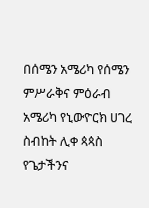በሰሜን አሜሪካ የሰሜን ምሥራቅና ምዕራብ አሜሪካ የኒውዮርክ ሀገረ ስብከት ሊቀ ጳጳስ የጌታችንና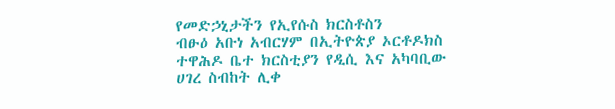የመድኃኒታችን የኢየሱስ ክርስቶስን
ብፁዕ አቡነ አብርሃም በኢትዮጵያ ኦርቶዶክስ ተዋሕዶ ቤተ ክርስቲያን የዲሲ እና አካባቢው ሀገረ ስብከት ሊቀ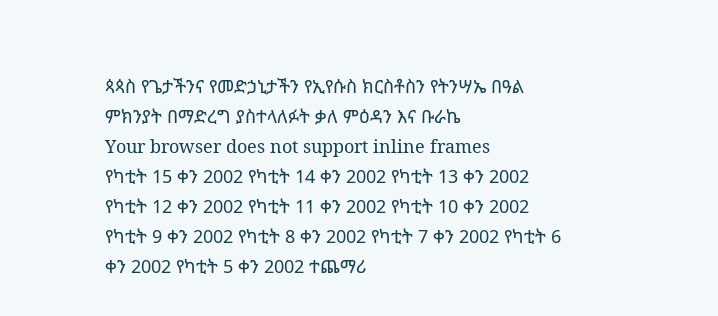ጳጳስ የጌታችንና የመድኃኒታችን የኢየሱስ ክርስቶስን የትንሣኤ በዓል ምክንያት በማድረግ ያስተላለፉት ቃለ ምዕዳን እና ቡራኬ
Your browser does not support inline frames
የካቲት 15 ቀን 2002 የካቲት 14 ቀን 2002 የካቲት 13 ቀን 2002 የካቲት 12 ቀን 2002 የካቲት 11 ቀን 2002 የካቲት 10 ቀን 2002 የካቲት 9 ቀን 2002 የካቲት 8 ቀን 2002 የካቲት 7 ቀን 2002 የካቲት 6 ቀን 2002 የካቲት 5 ቀን 2002 ተጨማሪ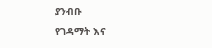ያንብቡ
የገዳማት እና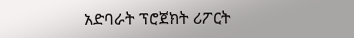አድባራት ፕሮጀክት ሪፖርት